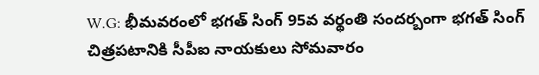W.G: భీమవరంలో భగత్ సింగ్ 95వ వర్థంతి సందర్బంగా భగత్ సింగ్ చిత్రపటానికి సీపీఐ నాయకులు సోమవారం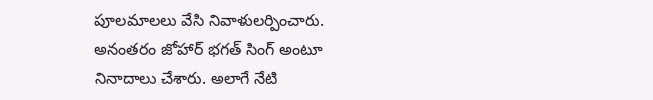పూలమాలలు వేసి నివాళులర్పించారు. అనంతరం జోహార్ భగత్ సింగ్ అంటూ నినాదాలు చేశారు. అలాగే నేటి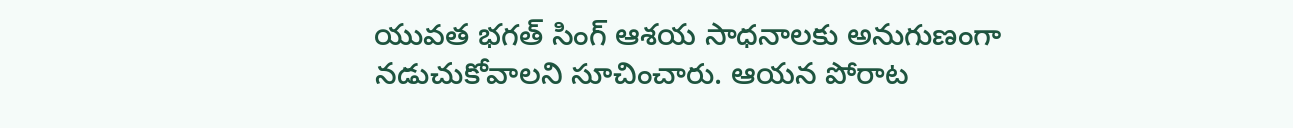యువత భగత్ సింగ్ ఆశయ సాధనాలకు అనుగుణంగా నడుచుకోవాలని సూచించారు. ఆయన పోరాట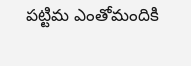పట్టిమ ఎంతోమందికి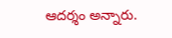ఆదర్శం అన్నారు.